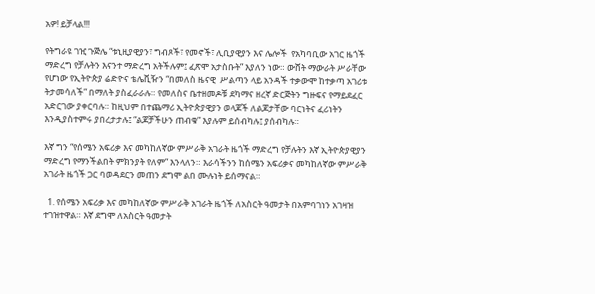አዎ! ይቻላል!!!

የትግራዩ ገዢ ጉጅሌ “ቱኒዚያዊያን፣ ግብጾች፣ የመኖች፣ ሊቢያዊያን እና ሌሎች  የአካባቢው አገር ዜጎች ማድረግ የቻሉትን እናንተ ማድረግ አትችሉም፤ ፈጽሞ አታስቡት” እያለን ነው። ውሸት ማውራት ሥራቸው የሆነው የኢትዮጵያ ሬድዮና ቴሌቪዥን “በመለስ ዜናዊ  ሥልጣን ላይ አንዳች ተቃውሞ ከተቃጣ አገሪቱ ትታመሳለች” በማለት ያስፈራራሉ። የመለስና ቤተዘመዶቹ ደካማና ዘረኛ ድርጅትን ግዙፍና የማይደፈር አድርገው ያቀርባሉ። ከዚህም በተጨማሪ ኢትዮጵያዊያን ወላጆች ለልጆታቸው ባርነትና ፈሪነትን እንዲያስተምሩ ያበረታታሉ፤ “ልጆቻችሁን ጠብቁ” እያሉም ይሰብካሉ፤ ያሰብካሉ።

እኛ ግን “የሰሜን አፍሪቃ እና መካከለኛው ምሥራቅ አገራት ዜጎች ማድረግ የቻሉትን እኛ ኢትዮጵያዊያን ማድረግ የማንችልበት ምክንያት የለም” እንላለን። እራሳችንን ከሰሜን አፍሪቃና መካከለኛው ምሥራቅ አገራት ዜጎች ጋር ባወዳደርን መጠን ደግሞ ልበ ሙሉነት ይሰማናል።

  1. የሰሜን አፍሪቃ እና መካከለኛው ምሥራቅ አገራት ዜጎች ለአስርት ዓመታት በአምባገነን አገዛዝ ተገዝተዋል። እኛ ደግሞ ለአስርት ዓመታት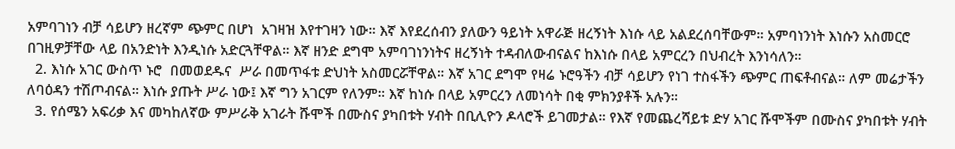አምባገነን ብቻ ሳይሆን ዘረኛም ጭምር በሆነ  አገዛዝ እየተገዛን ነው። እኛ እየደረሰብን ያለውን ዓይነት አዋራጅ ዘረኝነት እነሱ ላይ አልደረሰባቸውም። አምባነንነት እነሱን አስመርሮ በገዚዎቻቸው ላይ በአንድነት እንዲነሱ አድርጓቸዋል። እኛ ዘንድ ደግሞ አምባገነንነትና ዘረኝነት ተዳብለውብናልና ከእነሱ በላይ አምርረን በህብረት እንነሳለን።
  2. እነሱ አገር ውስጥ ኑሮ  በመወደዱና  ሥራ በመጥፋቱ ድህነት አስመርሯቸዋል። እኛ አገር ደግሞ የዛሬ ኑሮዓችን ብቻ ሳይሆን የነገ ተስፋችን ጭምር ጠፍቶብናል። ለም መሬታችን ለባዕዳን ተሽጦብናል። እነሱ ያጡት ሥራ ነው፤ እኛ ግን አገርም የለንም። እኛ ከነሱ በላይ አምርረን ለመነሳት በቂ ምክንያቶች አሉን።
  3. የሰሜን አፍሪቃ እና መካከለኛው ምሥራቅ አገራት ሹሞች በሙስና ያካበቱት ሃብት በቢሊዮን ዶላሮች ይገመታል። የእኛ የመጨረሻይቱ ድሃ አገር ሹሞችም በሙስና ያካበቱት ሃብት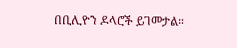በቢሊዮን ዶላሮች ይገመታል።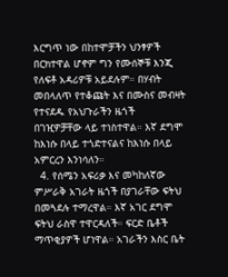እርግጥ ነው በከተሞቻችን ህንፃዎች በርክተዋል ሆኖም ግን የሙሰኞቹ እንጂ የለፍቶ አዳሪዎቹ አይደሉም። በሃብት መበላለጥ የተቆጩት እና በሙስና መብዛት የተናደዱ የአህጉራችን ዜጎች  በገዢዎቻቸው ላይ ተነስተዋል። እኛ ደግሞ  ከእነሱ በላይ ተጎድተናልና ከእነሱ በላይ አምርረን እንነሳለን።
  4. የሰሜን አፍሪቃ እና መካከለኛው ምሥራቅ አገራት ዜጎች በያገራቸው ፍትህ በመጓደሉ ተማረዋል። እኛ አገር ደግሞ ፍትህ ራስዋ ተዋርዳለች። ፍርድ ቤቶች ማጥቂያዎች ሆነዋል። አገራችን እስር ቤት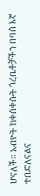ሆናለች። አብዮት ከቀሰቀሱት ጎረቤቶቻችን በባሰ እኛ ተበድለናልና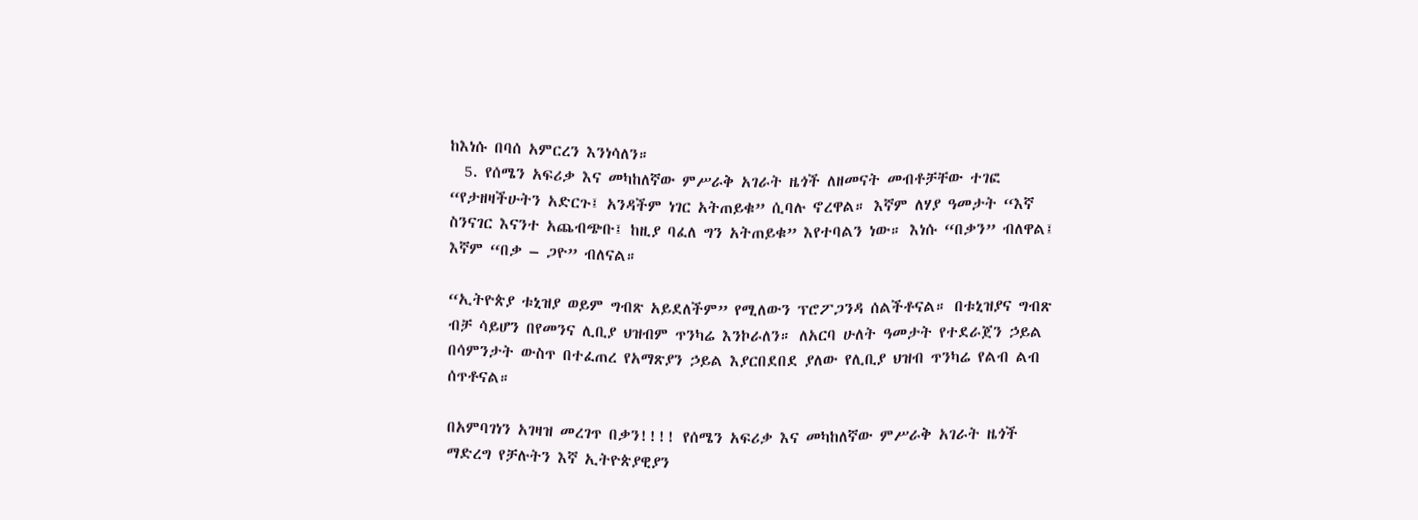ከእነሱ በባሰ አምርረን እንነሳለን።
  5. የሰሜን አፍሪቃ እና መካከለኛው ምሥራቅ አገራት ዜጎች ለዘመናት መብቶቻቸው ተገፎ “የታዘዛችሁትን አድርጉ፤ አንዳችም ነገር አትጠይቁ” ሲባሉ ኖረዋል። እኛም ለሃያ ዓመታት “እኛ ስንናገር እናንተ አጨብጭቡ፤ ከዚያ ባፈለ ግን አትጠይቁ” እየተባልን ነው። እነሱ “በቃን” ብለዋል፤ እኛም “በቃ – ጋዮ” ብለናል።

“ኢትዮጵያ ቱኒዝያ ወይም ግብጽ አይደለችም” የሚለውን ፕሮፖጋንዳ ሰልችቶናል። በቱኒዝያና ግብጽ ብቻ ሳይሆን በየመንና ሊቢያ ህዝብም ጥንካሬ እንኮራለን። ለአርባ ሁለት ዓመታት የተደራጀን ኃይል በሳምንታት ውስጥ በተፈጠረ የአማጽያን ኃይል እያርበደበደ ያለው የሊቢያ ህዝብ ጥንካሬ የልብ ልብ ሰጥቶናል።

በአምባገነን አገዛዝ መረገጥ በቃን!!!! የሰሜን አፍሪቃ እና መካከለኛው ምሥራቅ አገራት ዜጎች ማድረግ የቻሉትን እኛ ኢትዮጵያዊያን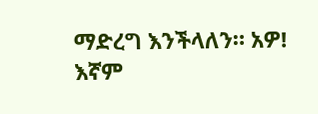ማድረግ እንችላለን። አዎ! እኛም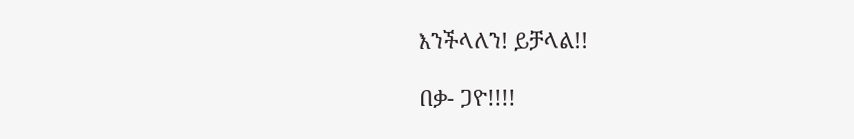እንችላለን! ይቻላል!!

በቃ- ጋዮ!!!!